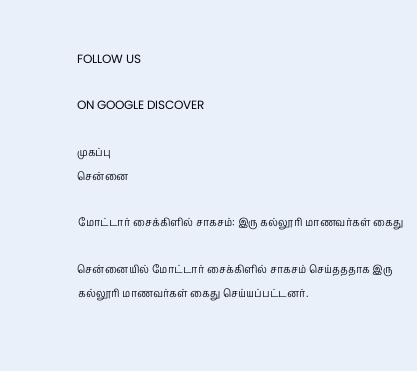FOLLOW US

ON GOOGLE DISCOVER

முகப்பு
சென்னை

மோட்டார் சைக்கிளில் சாகசம்: இரு கல்லூரி மாணவர்கள் கைது

சென்னையில் மோட்டார் சைக்கிளில் சாகசம் செய்தததாக இரு கல்லூரி மாணவர்கள் கைது செய்யப்பட்டனர்.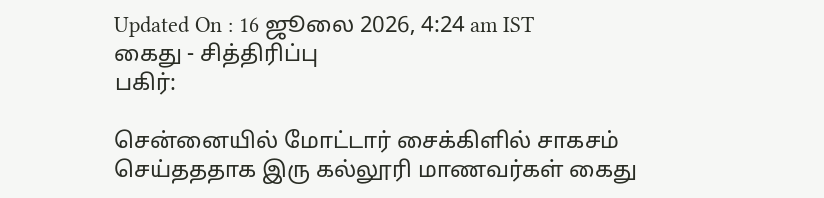Updated On : 16 ஜூலை 2026, 4:24 am IST
கைது - சித்திரிப்பு
பகிர்:

சென்னையில் மோட்டார் சைக்கிளில் சாகசம் செய்தததாக இரு கல்லூரி மாணவர்கள் கைது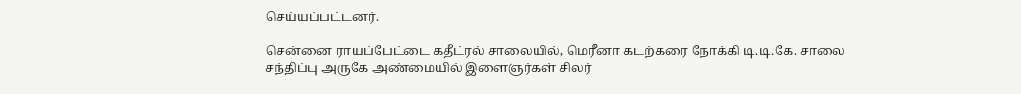செய்யப்பட்டனர்.

சென்னை ராயப்பேட்டை கதீட்ரல் சாலையில், மெரீனா கடற்கரை நோக்கி டி.டி.கே. சாலை சந்திப்பு அருகே அண்மையில் இளைஞர்கள் சிலர்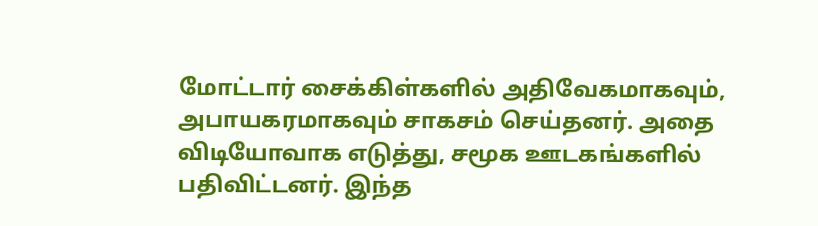மோட்டார் சைக்கிள்களில் அதிவேகமாகவும், அபாயகரமாகவும் சாகசம் செய்தனர். அதை விடியோவாக எடுத்து, சமூக ஊடகங்களில் பதிவிட்டனர். இந்த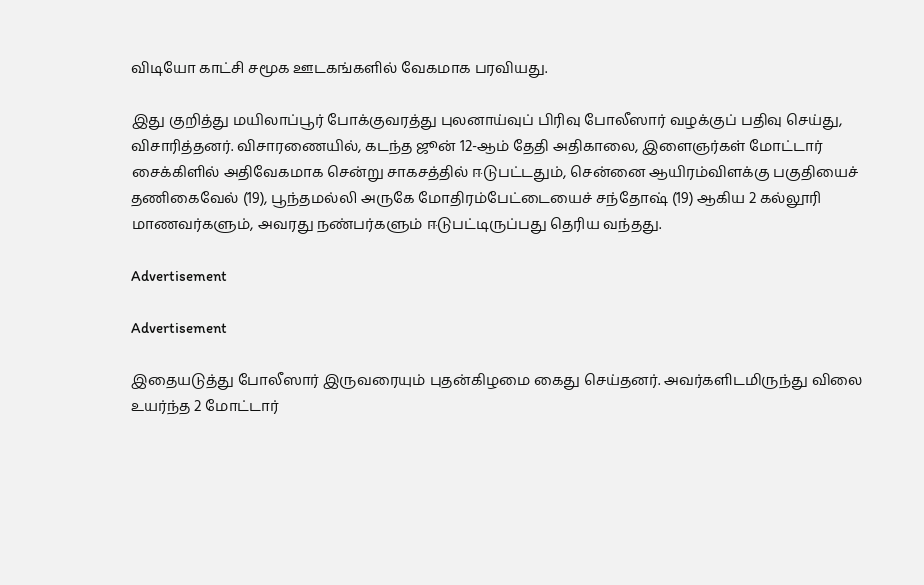விடியோ காட்சி சமூக ஊடகங்களில் வேகமாக பரவியது.

இது குறித்து மயிலாப்பூர் போக்குவரத்து புலனாய்வுப் பிரிவு போலீஸார் வழக்குப் பதிவு செய்து, விசாரித்தனர். விசாரணையில், கடந்த ஜூன் 12-ஆம் தேதி அதிகாலை, இளைஞர்கள் மோட்டார் சைக்கிளில் அதிவேகமாக சென்று சாகசத்தில் ஈடுபட்டதும், சென்னை ஆயிரம்விளக்கு பகுதியைச் தணிகைவேல் (19), பூந்தமல்லி அருகே மோதிரம்பேட்டையைச் சந்தோஷ் (19) ஆகிய 2 கல்லூரி மாணவர்களும், அவரது நண்பர்களும் ஈடுபட்டிருப்பது தெரிய வந்தது.

Advertisement

Advertisement

இதையடுத்து போலீஸார் இருவரையும் புதன்கிழமை கைது செய்தனர். அவர்களிடமிருந்து விலை உயர்ந்த 2 மோட்டார்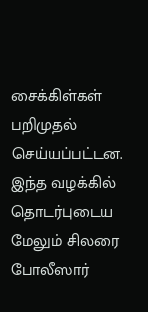சைக்கிள்கள் பறிமுதல் செய்யப்பட்டன. இந்த வழக்கில் தொடர்புடைய மேலும் சிலரை போலீஸார்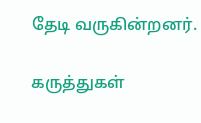தேடி வருகின்றனர்.

கருத்துகள்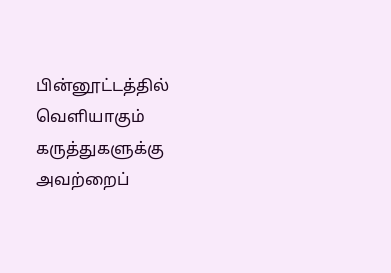பின்னூட்டத்தில் வெளியாகும் கருத்துகளுக்கு அவற்றைப்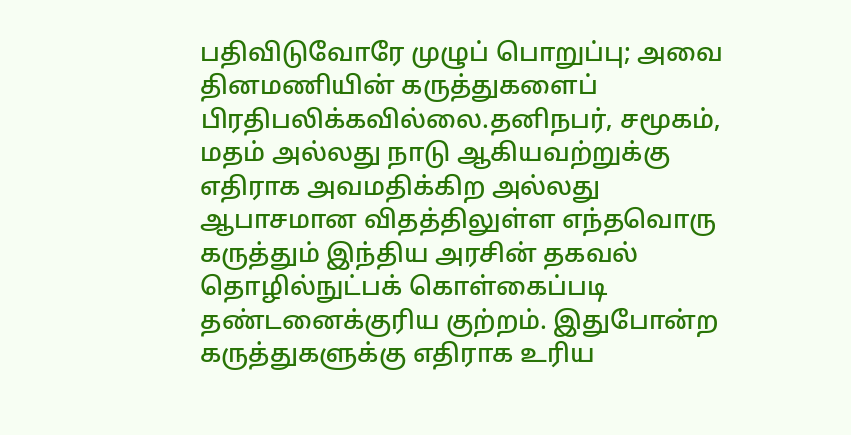பதிவிடுவோரே முழுப் பொறுப்பு; அவை தினமணியின் கருத்துகளைப் பிரதிபலிக்கவில்லை.தனிநபர், சமூகம், மதம் அல்லது நாடு ஆகியவற்றுக்கு எதிராக அவமதிக்கிற அல்லது ஆபாசமான விதத்திலுள்ள எந்தவொரு கருத்தும் இந்திய அரசின் தகவல் தொழில்நுட்பக் கொள்கைப்படி தண்டனைக்குரிய குற்றம். இதுபோன்ற கருத்துகளுக்கு எதிராக உரிய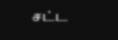சட்ட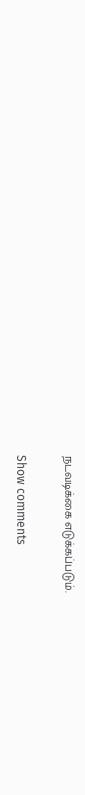நடவடிக்கை எடுக்கப்படும்.

Show comments